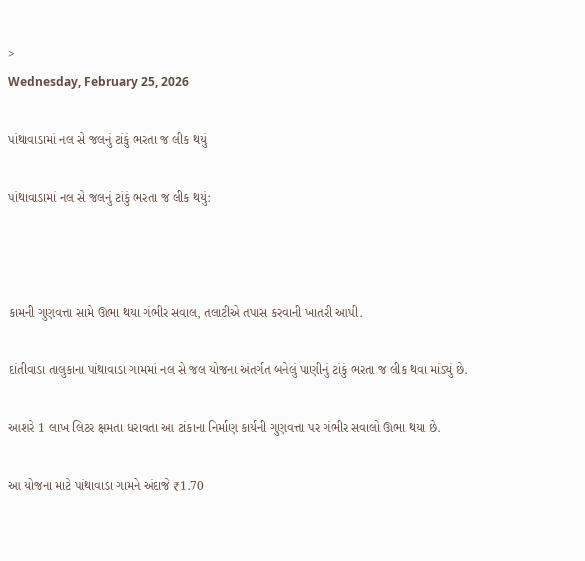>
Wednesday, February 25, 2026

પાંથાવાડામાં નલ સે જલનું ટાંકું ભરતા જ લીક થયું

પાંથાવાડામાં નલ સે જલનું ટાંકું ભરતા જ લીક થયું:



કામની ગુણવત્તા સામે ઊભા થયા ગંભીર સવાલ, તલાટીએ તપાસ કરવાની ખાતરી આપી.

દાંતીવાડા તાલુકાના પાંથાવાડા ગામમાં નલ સે જલ યોજના અંતર્ગત બનેલું પાણીનું ટાંકું ભરતા જ લીક થવા માંડ્યું છે.

આશરે 1 લાખ લિટર ક્ષમતા ધરાવતા આ ટાંકાના નિર્માણ કાર્યની ગુણવત્તા પર ગંભીર સવાલો ઊભા થયા છે.

આ યોજના માટે પાંથાવાડા ગામને અંદાજે ₹1.70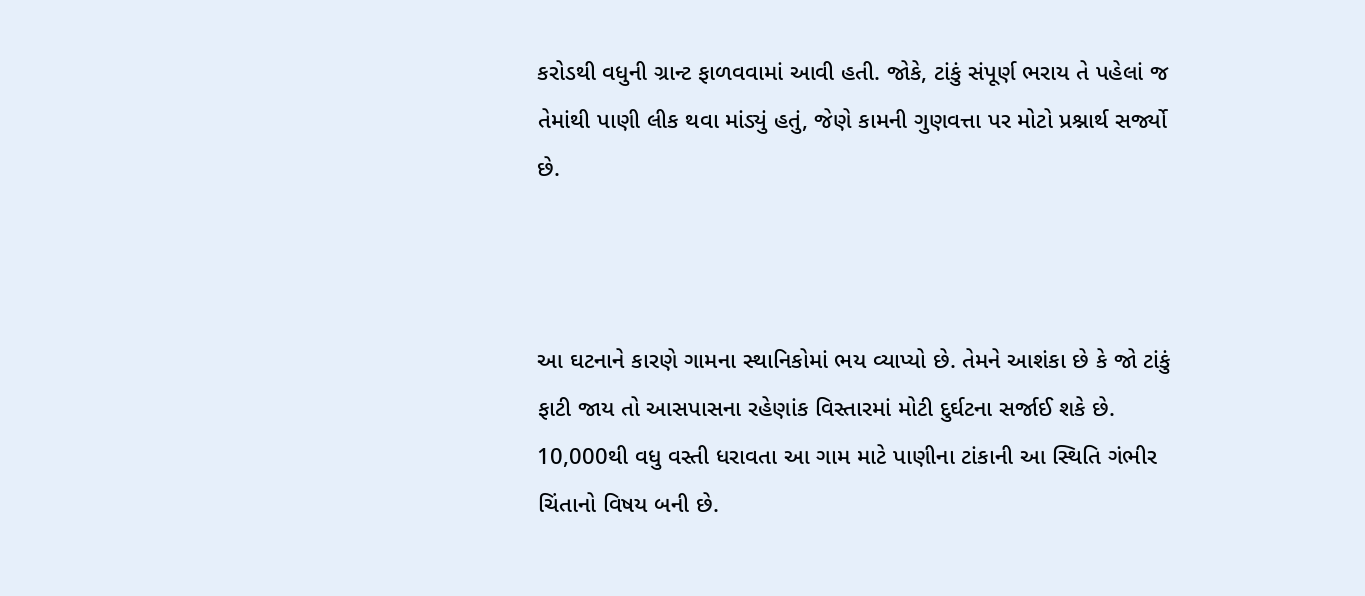કરોડથી વધુની ગ્રાન્ટ ફાળવવામાં આવી હતી. જોકે, ટાંકું સંપૂર્ણ ભરાય તે પહેલાં જ તેમાંથી પાણી લીક થવા માંડ્યું હતું, જેણે કામની ગુણવત્તા પર મોટો પ્રશ્નાર્થ સર્જ્યો છે.



આ ઘટનાને કારણે ગામના સ્થાનિકોમાં ભય વ્યાપ્યો છે. તેમને આશંકા છે કે જો ટાંકું ફાટી જાય તો આસપાસના રહેણાંક વિસ્તારમાં મોટી દુર્ઘટના સર્જાઈ શકે છે. 10,000થી વધુ વસ્તી ધરાવતા આ ગામ માટે પાણીના ટાંકાની આ સ્થિતિ ગંભીર ચિંતાનો વિષય બની છે.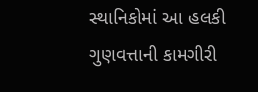સ્થાનિકોમાં આ હલકી ગુણવત્તાની કામગીરી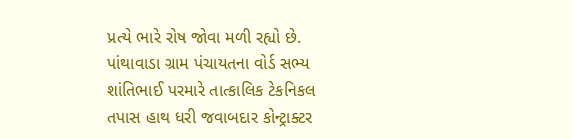પ્રત્યે ભારે રોષ જોવા મળી રહ્યો છે. પાંથાવાડા ગ્રામ પંચાયતના વોર્ડ સભ્ય શાંતિભાઈ પરમારે તાત્કાલિક ટેકનિકલ તપાસ હાથ ધરી જવાબદાર કોન્ટ્રાક્ટર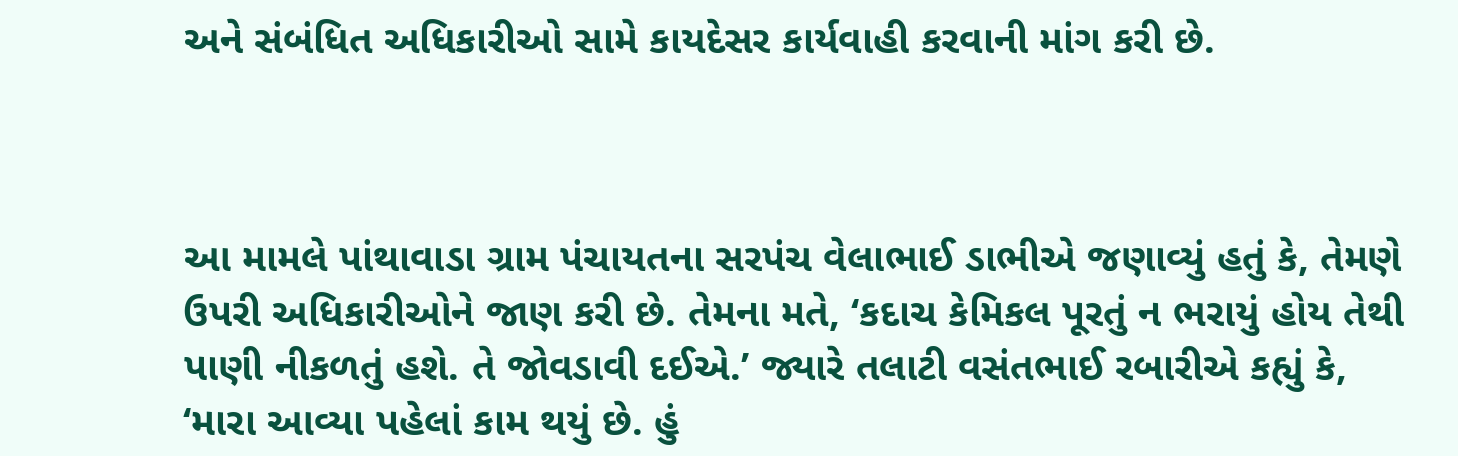અને સંબંધિત અધિકારીઓ સામે કાયદેસર કાર્યવાહી કરવાની માંગ કરી છે.



આ મામલે પાંથાવાડા ગ્રામ પંચાયતના સરપંચ વેલાભાઈ ડાભીએ જણાવ્યું હતું કે, તેમણે ઉપરી અધિકારીઓને જાણ કરી છે. તેમના મતે, ‘કદાચ કેમિકલ પૂરતું ન ભરાયું હોય તેથી પાણી નીકળતું હશે. તે જોવડાવી દઈએ.’ જ્યારે તલાટી વસંતભાઈ રબારીએ કહ્યું કે, ‘મારા આવ્યા પહેલાં કામ થયું છે. હું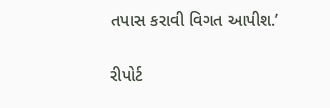તપાસ કરાવી વિગત આપીશ.’

રીપોર્ટ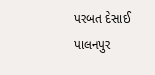પરબત દેસાઈ પાલનપુર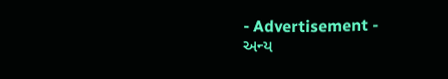- Advertisement -
અન્ય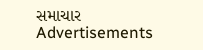સમાચાર
Advertisements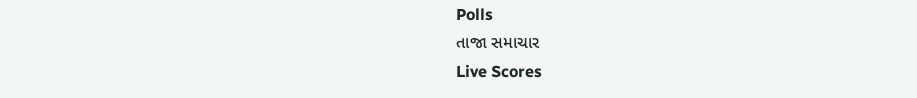Polls
તાજા સમાચાર
Live Scores